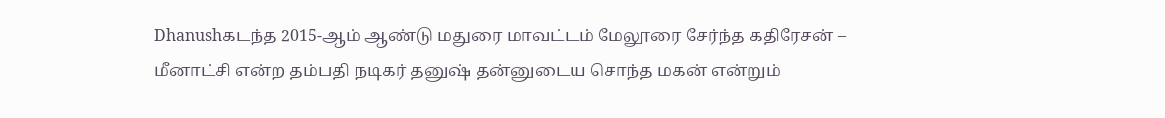Dhanushகடந்த 2015-ஆம் ஆண்டு மதுரை மாவட்டம் மேலூரை சேர்ந்த கதிரேசன் – மீனாட்சி என்ற தம்பதி நடிகர் தனுஷ் தன்னுடைய சொந்த மகன் என்றும்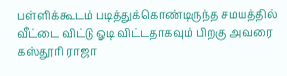பள்ளிக்கூடம் படித்துக்கொண்டிருந்த சமயத்தில் வீட்டை விட்டு ஓடி விட்டதாகவும் பிறகு அவரை கஸ்தூரி ராஜா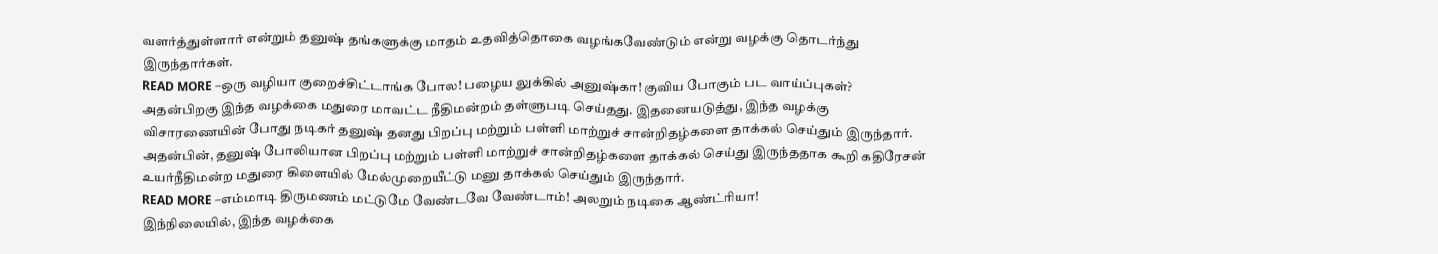வளர்த்துள்ளார் என்றும் தனுஷ் தங்களுக்கு மாதம் உதவித்தொகை வழங்கவேண்டும் என்று வழக்கு தொடர்ந்து இருந்தார்கள்.
READ MORE –ஒரு வழியா குறைச்சிட்டாங்க போல! பழைய லுக்கில் அனுஷ்கா! குவிய போகும் பட வாய்ப்புகள்?
அதன்பிறகு இந்த வழக்கை மதுரை மாவட்ட நீதிமன்றம் தள்ளுபடி செய்தது. இதனையடுத்து, இந்த வழக்கு விசாரணையின் போது நடிகர் தனுஷ் தனது பிறப்பு மற்றும் பள்ளி மாற்றுச் சான்றிதழ்களை தாக்கல் செய்தும் இருந்தார். அதன்பின், தனுஷ் போலியான பிறப்பு மற்றும் பள்ளி மாற்றுச் சான்றிதழ்களை தாக்கல் செய்து இருந்ததாக கூறி கதிரேசன் உயர்நீதிமன்ற மதுரை கிளையில் மேல்முறையீட்டு மனு தாக்கல் செய்தும் இருந்தார்.
READ MORE –எம்மாடி திருமணம் மட்டுமே வேண்டவே வேண்டாம்! அலறும் நடிகை ஆண்ட்ரியா!
இந்நிலையில், இந்த வழக்கை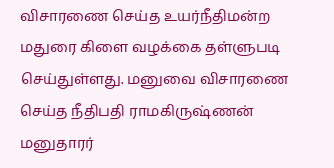விசாரணை செய்த உயர்நீதிமன்ற மதுரை கிளை வழக்கை தள்ளுபடி செய்துள்ளது. மனுவை விசாரணை செய்த நீதிபதி ராமகிருஷ்ணன் மனுதாரர்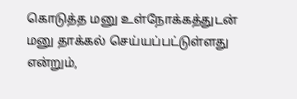கொடுத்த மனு உள்நோக்கத்துடன் மனு தாக்கல் செய்யப்பட்டுள்ளது என்றும்,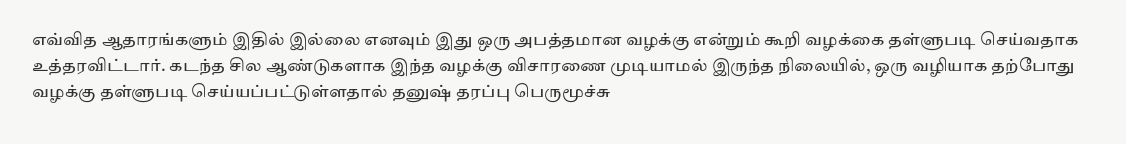எவ்வித ஆதாரங்களும் இதில் இல்லை எனவும் இது ஒரு அபத்தமான வழக்கு என்றும் கூறி வழக்கை தள்ளுபடி செய்வதாக உத்தரவிட்டார். கடந்த சில ஆண்டுகளாக இந்த வழக்கு விசாரணை முடியாமல் இருந்த நிலையில், ஒரு வழியாக தற்போது வழக்கு தள்ளுபடி செய்யப்பட்டுள்ளதால் தனுஷ் தரப்பு பெருமூச்சு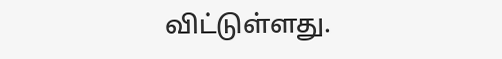விட்டுள்ளது.